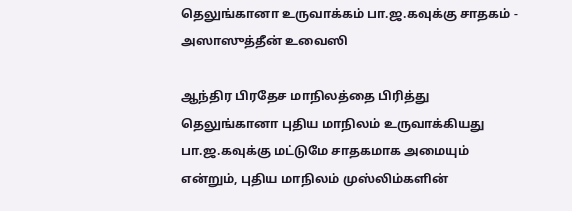தெலுங்கானா உருவாக்கம் பா.ஜ.கவுக்கு சாதகம் - அஸாஸுத்தீன் உவைஸி

ஆந்திர பிரதேச மாநிலத்தை பிரித்து தெலுங்கானா புதிய மாநிலம் உருவாக்கியது பா.ஜ.கவுக்கு மட்டுமே சாதகமாக அமையும் என்றும், புதிய மாநிலம் முஸ்லிம்களின்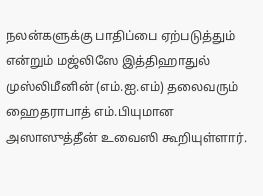நலன்களுக்கு பாதிப்பை ஏற்படுத்தும் என்றும் மஜ்லிஸே இத்திஹாதுல் முஸ்லிமீனின் (எம்.ஐ.எம்) தலைவரும் ஹைதராபாத் எம்.பியுமான அஸாஸுத்தீன் உவைஸி கூறியுள்ளார்.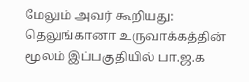மேலும் அவர் கூறியது: தெலுங்கானா உருவாக்கத்தின் மூலம் இப்பகுதியில் பா.ஜ.க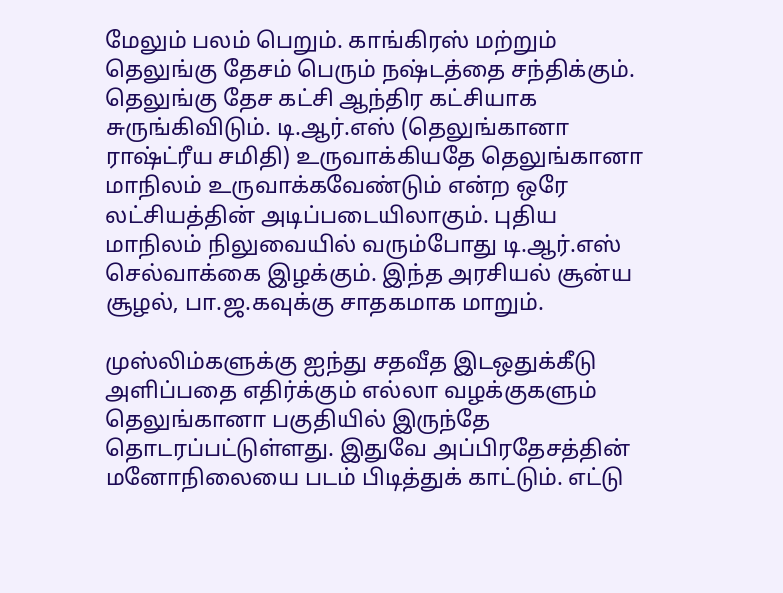மேலும் பலம் பெறும். காங்கிரஸ் மற்றும் தெலுங்கு தேசம் பெரும் நஷ்டத்தை சந்திக்கும். தெலுங்கு தேச கட்சி ஆந்திர கட்சியாக சுருங்கிவிடும். டி.ஆர்.எஸ் (தெலுங்கானா ராஷ்ட்ரீய சமிதி) உருவாக்கியதே தெலுங்கானா மாநிலம் உருவாக்கவேண்டும் என்ற ஒரே லட்சியத்தின் அடிப்படையிலாகும். புதிய மாநிலம் நிலுவையில் வரும்போது டி.ஆர்.எஸ் செல்வாக்கை இழக்கும். இந்த அரசியல் சூன்ய சூழல், பா.ஜ.கவுக்கு சாதகமாக மாறும்.

முஸ்லிம்களுக்கு ஐந்து சதவீத இடஒதுக்கீடு அளிப்பதை எதிர்க்கும் எல்லா வழக்குகளும் தெலுங்கானா பகுதியில் இருந்தே தொடரப்பட்டுள்ளது. இதுவே அப்பிரதேசத்தின் மனோநிலையை படம் பிடித்துக் காட்டும். எட்டு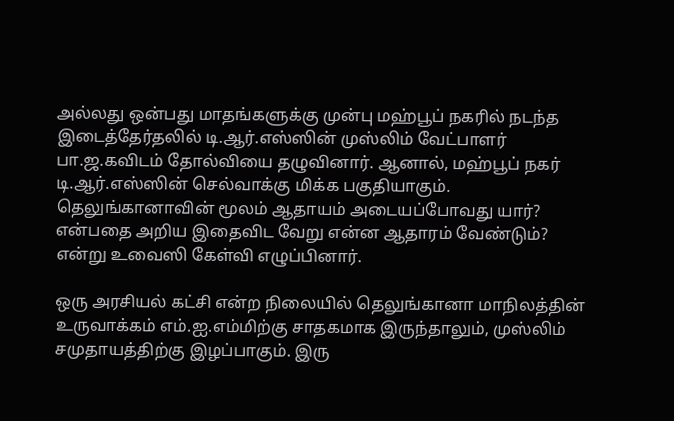அல்லது ஒன்பது மாதங்களுக்கு முன்பு மஹ்பூப் நகரில் நடந்த இடைத்தேர்தலில் டி.ஆர்.எஸ்ஸின் முஸ்லிம் வேட்பாளர் பா.ஜ.கவிடம் தோல்வியை தழுவினார். ஆனால், மஹ்பூப் நகர் டி.ஆர்.எஸ்ஸின் செல்வாக்கு மிக்க பகுதியாகும். தெலுங்கானாவின் மூலம் ஆதாயம் அடையப்போவது யார்? என்பதை அறிய இதைவிட வேறு என்ன ஆதாரம் வேண்டும்? என்று உவைஸி கேள்வி எழுப்பினார்.

ஒரு அரசியல் கட்சி என்ற நிலையில் தெலுங்கானா மாநிலத்தின் உருவாக்கம் எம்.ஐ.எம்மிற்கு சாதகமாக இருந்தாலும், முஸ்லிம் சமுதாயத்திற்கு இழப்பாகும். இரு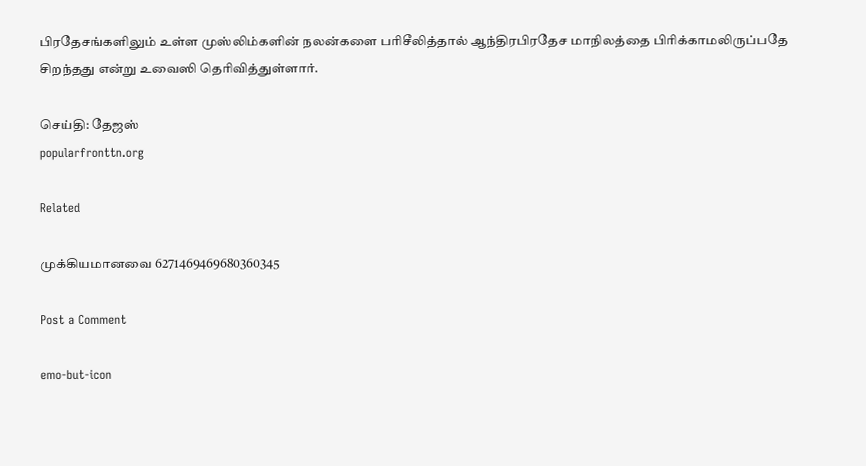பிரதேசங்களிலும் உள்ள முஸ்லிம்களின் நலன்களை பரிசீலித்தால் ஆந்திரபிரதேச மாநிலத்தை பிரிக்காமலிருப்பதே சிறந்தது என்று உவைஸி தெரிவித்துள்ளார்.

செய்தி: தேஜஸ்
popularfronttn.org

Related

முக்கியமானவை 6271469469680360345

Post a Comment

emo-but-icon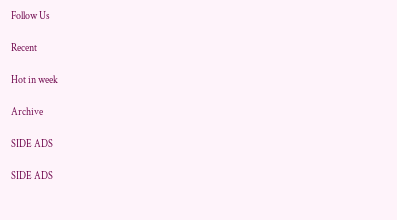Follow Us

Recent

Hot in week

Archive

SIDE ADS

SIDE ADS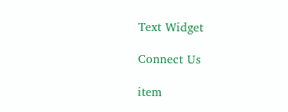Text Widget

Connect Us

item